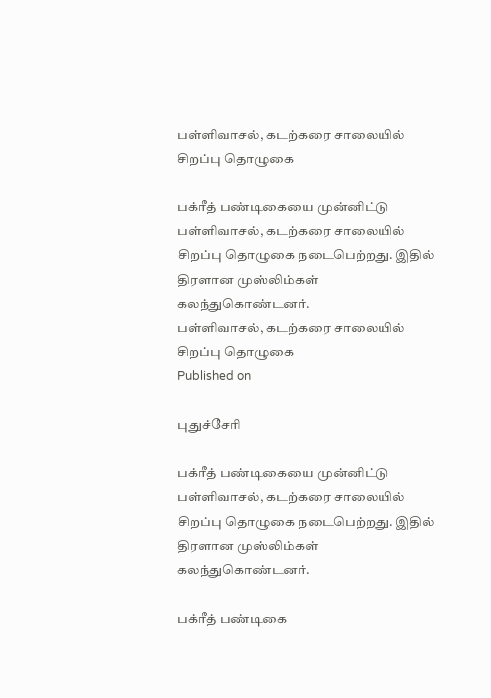பள்ளிவாசல், கடற்கரை சாலையில் சிறப்பு தொழுகை

பக்ரீத் பண்டிகையை முன்னிட்டு பள்ளிவாசல், கடற்கரை சாலையில் சிறப்பு தொழுகை நடைபெற்றது. இதில் திரளான முஸ்லிம்கள் கலந்துகொண்டனர்.
பள்ளிவாசல், கடற்கரை சாலையில் சிறப்பு தொழுகை
Published on

புதுச்சேரி

பக்ரீத் பண்டிகையை முன்னிட்டு பள்ளிவாசல், கடற்கரை சாலையில் சிறப்பு தொழுகை நடைபெற்றது. இதில் திரளான முஸ்லிம்கள் கலந்துகொண்டனர்.

பக்ரீத் பண்டிகை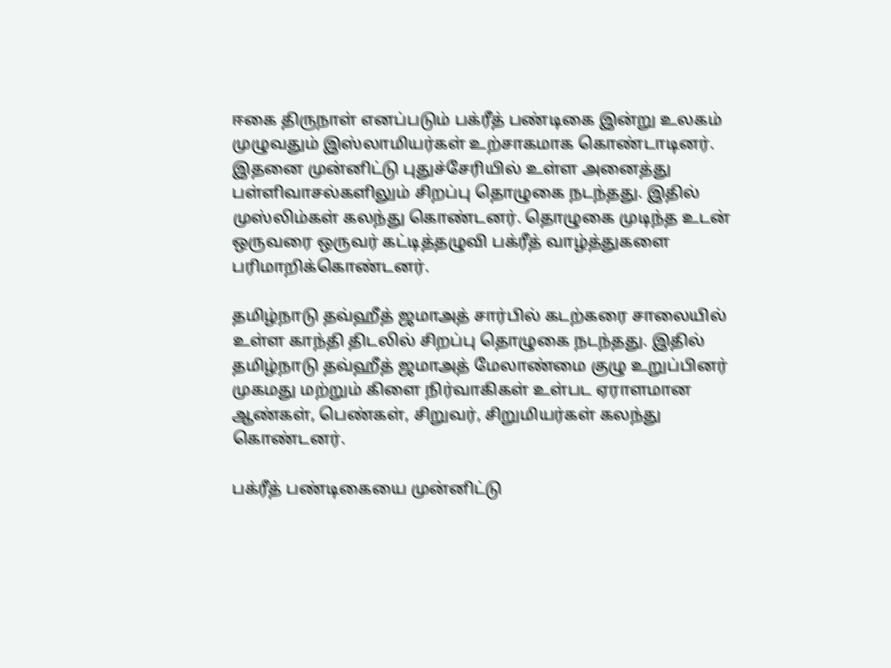ஈகை திருநாள் எனப்படும் பக்ரீத் பண்டிகை இன்று உலகம் முழுவதும் இஸ்லாமியர்கள் உற்சாகமாக கொண்டாடினர். இதனை முன்னிட்டு புதுச்சேரியில் உள்ள அனைத்து பள்ளிவாசல்களிலும் சிறப்பு தொழுகை நடந்தது. இதில் முஸ்லிம்கள் கலந்து கொண்டனர். தொழுகை முடிந்த உடன் ஒருவரை ஒருவர் கட்டித்தழுவி பக்ரீத் வாழ்த்துகளை பரிமாறிக்கொண்டனர்.

தமிழ்நாடு தவ்ஹீத் ஜமாஅத் சார்பில் கடற்கரை சாலையில் உள்ள காந்தி திடலில் சிறப்பு தொழுகை நடந்தது. இதில் தமிழ்நாடு தவ்ஹீத் ஜமாஅத் மேலாண்மை குழு உறுப்பினர் முகமது மற்றும் கிளை நிர்வாகிகள் உள்பட ஏராளமான ஆண்கள், பெண்கள், சிறுவர், சிறுமியர்கள் கலந்து கொண்டனர்.

பக்ரீத் பண்டிகையை முன்னிட்டு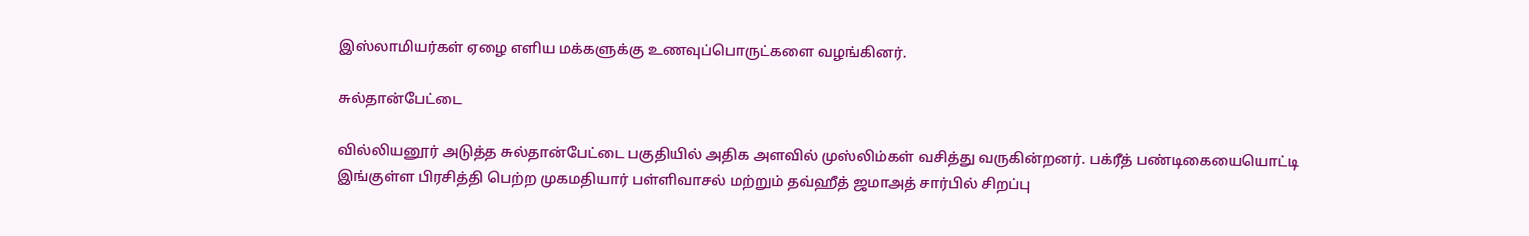இஸ்லாமியர்கள் ஏழை எளிய மக்களுக்கு உணவுப்பொருட்களை வழங்கினர்.

சுல்தான்பேட்டை

வில்லியனூர் அடுத்த சுல்தான்பேட்டை பகுதியில் அதிக அளவில் முஸ்லிம்கள் வசித்து வருகின்றனர். பக்ரீத் பண்டிகையையொட்டி இங்குள்ள பிரசித்தி பெற்ற முகமதியார் பள்ளிவாசல் மற்றும் தவ்ஹீத் ஜமாஅத் சார்பில் சிறப்பு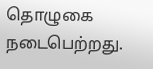தொழுகை நடைபெற்றது.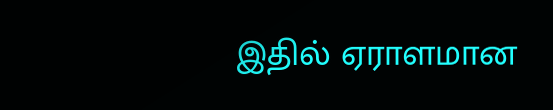இதில் ஏராளமான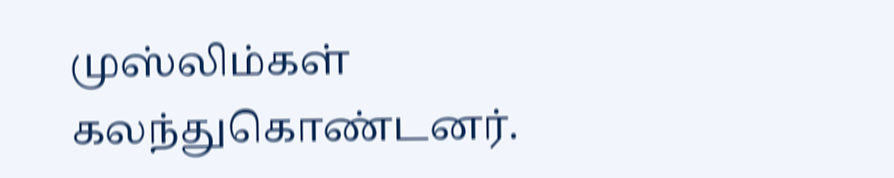முஸ்லிம்கள் கலந்துகொண்டனர்.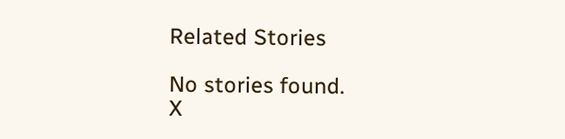Related Stories

No stories found.
X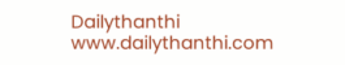Dailythanthi
www.dailythanthi.com